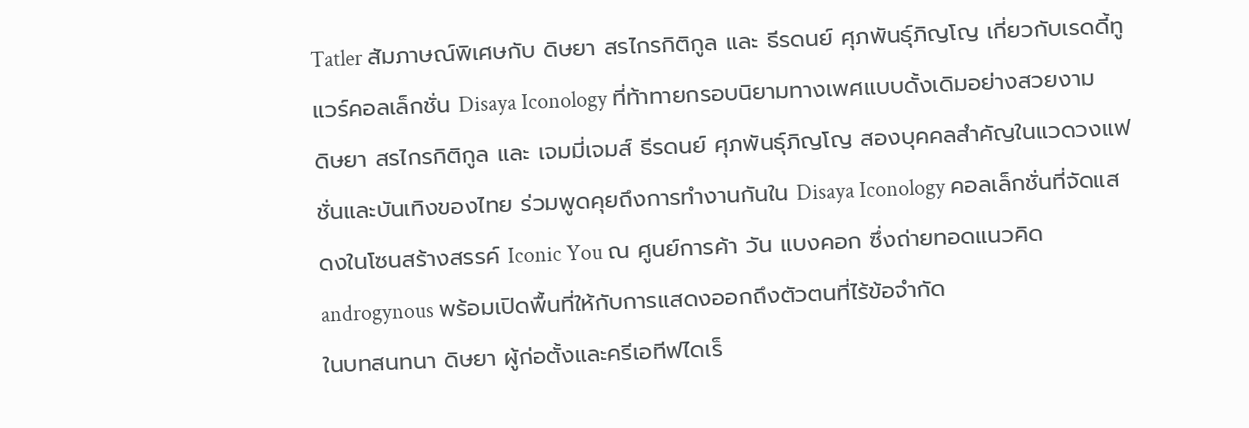Tatler สัมภาษณ์พิเศษกับ ดิษยา สรไกรกิติกูล และ ธีรดนย์ ศุภพันธุ์ภิญโญ เกี่ยวกับเรดดี้ทูแวร์คอลเล็กชั่น Disaya Iconology ที่ท้าทายกรอบนิยามทางเพศแบบดั้งเดิมอย่างสวยงาม
ดิษยา สรไกรกิติกูล และ เจมมี่เจมส์ ธีรดนย์ ศุภพันธุ์ภิญโญ สองบุคคลสำคัญในแวดวงแฟชั่นและบันเทิงของไทย ร่วมพูดคุยถึงการทำงานกันใน Disaya Iconology คอลเล็กชั่นที่จัดแสดงในโซนสร้างสรรค์ Iconic You ณ ศูนย์การค้า วัน แบงคอก ซึ่งถ่ายทอดแนวคิด androgynous พร้อมเปิดพื้นที่ให้กับการแสดงออกถึงตัวตนที่ไร้ข้อจำกัด
ในบทสนทนา ดิษยา ผู้ก่อตั้งและครีเอทีฟไดเร็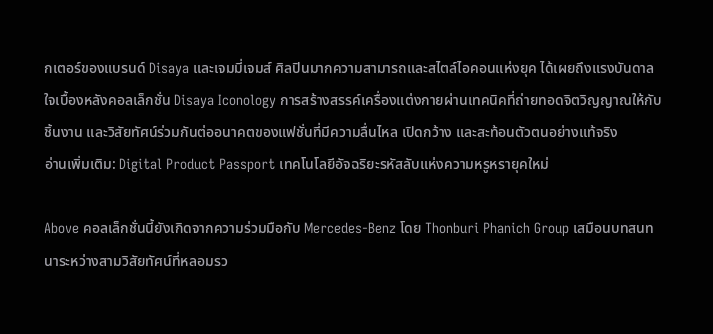กเตอร์ของแบรนด์ Disaya และเจมมี่เจมส์ ศิลปินมากความสามารถและสไตล์ไอคอนแห่งยุค ได้เผยถึงแรงบันดาลใจเบื้องหลังคอลเล็กชั่น Disaya Iconology การสร้างสรรค์เครื่องแต่งกายผ่านเทคนิคที่ถ่ายทอดจิตวิญญาณให้กับชิ้นงาน และวิสัยทัศน์ร่วมกันต่ออนาคตของแฟชั่นที่มีความลื่นไหล เปิดกว้าง และสะท้อนตัวตนอย่างแท้จริง
อ่านเพิ่มเติม: Digital Product Passport เทคโนโลยีอัจฉริยะรหัสลับแห่งความหรูหรายุคใหม่

Above คอลเล็กชั่นนี้ยังเกิดจากความร่วมมือกับ Mercedes-Benz โดย Thonburi Phanich Group เสมือนบทสนทนาระหว่างสามวิสัยทัศน์ที่หลอมรว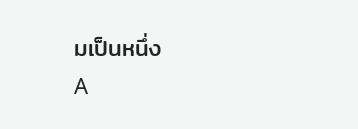มเป็นหนึ่ง
A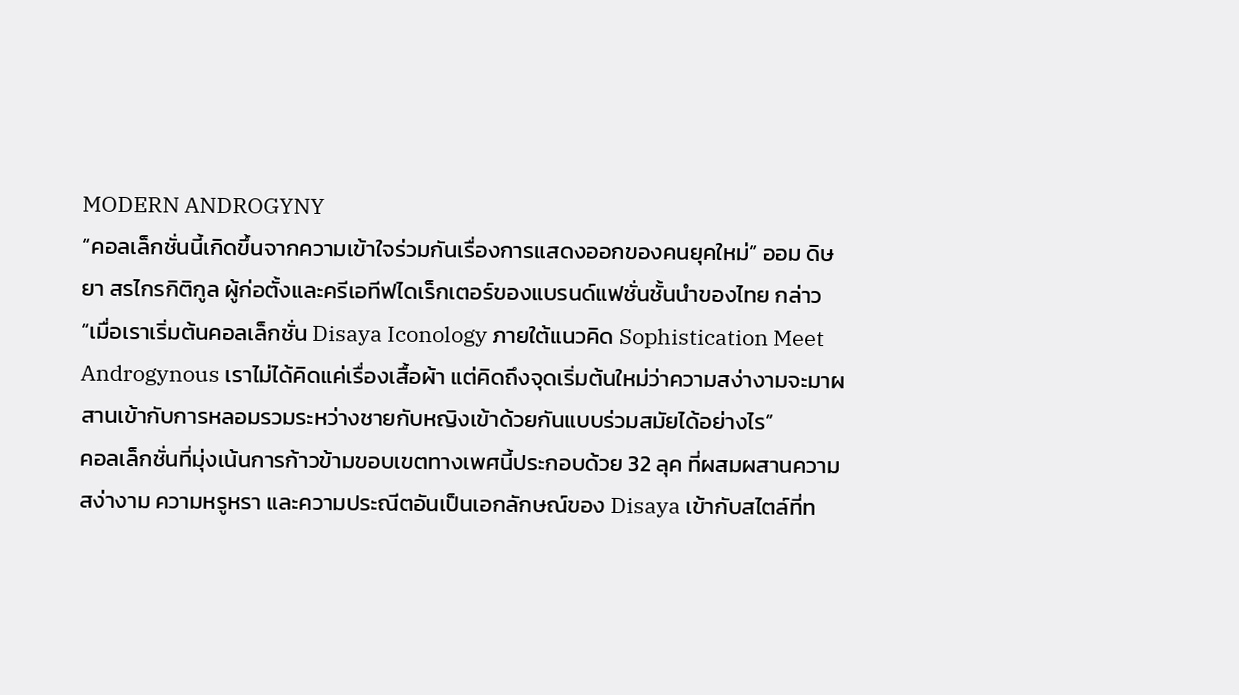MODERN ANDROGYNY
“คอลเล็กชั่นนี้เกิดขึ้นจากความเข้าใจร่วมกันเรื่องการแสดงออกของคนยุคใหม่” ออม ดิษยา สรไกรกิติกูล ผู้ก่อตั้งและครีเอทีฟไดเร็กเตอร์ของแบรนด์แฟชั่นชั้นนำของไทย กล่าว “เมื่อเราเริ่มต้นคอลเล็กชั่น Disaya Iconology ภายใต้แนวคิด Sophistication Meet Androgynous เราไม่ได้คิดแค่เรื่องเสื้อผ้า แต่คิดถึงจุดเริ่มต้นใหม่ว่าความสง่างามจะมาผสานเข้ากับการหลอมรวมระหว่างชายกับหญิงเข้าด้วยกันแบบร่วมสมัยได้อย่างไร”
คอลเล็กชั่นที่มุ่งเน้นการก้าวข้ามขอบเขตทางเพศนี้ประกอบด้วย 32 ลุค ที่ผสมผสานความสง่างาม ความหรูหรา และความประณีตอันเป็นเอกลักษณ์ของ Disaya เข้ากับสไตล์ที่ท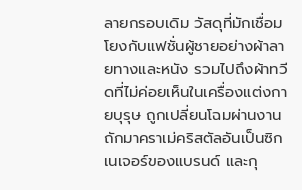ลายกรอบเดิม วัสดุที่มักเชื่อมโยงกับแฟชั่นผู้ชายอย่างผ้าลายทางและหนัง รวมไปถึงผ้าทวีดที่ไม่ค่อยเห็นในเครื่องแต่งกายบุรุษ ถูกเปลี่ยนโฉมผ่านงานถักมาคราเม่คริสตัลอันเป็นซิกเนเจอร์ของแบรนด์ และกุ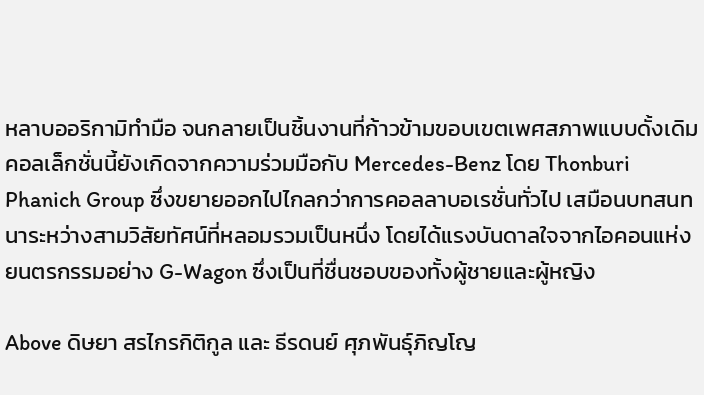หลาบออริกามิทำมือ จนกลายเป็นชิ้นงานที่ก้าวข้ามขอบเขตเพศสภาพแบบดั้งเดิม
คอลเล็กชั่นนี้ยังเกิดจากความร่วมมือกับ Mercedes-Benz โดย Thonburi Phanich Group ซึ่งขยายออกไปไกลกว่าการคอลลาบอเรชั่นทั่วไป เสมือนบทสนทนาระหว่างสามวิสัยทัศน์ที่หลอมรวมเป็นหนึ่ง โดยได้แรงบันดาลใจจากไอคอนแห่งยนตรกรรมอย่าง G-Wagon ซึ่งเป็นที่ชื่นชอบของทั้งผู้ชายและผู้หญิง

Above ดิษยา สรไกรกิติกูล และ ธีรดนย์ ศุภพันธุ์ภิญโญ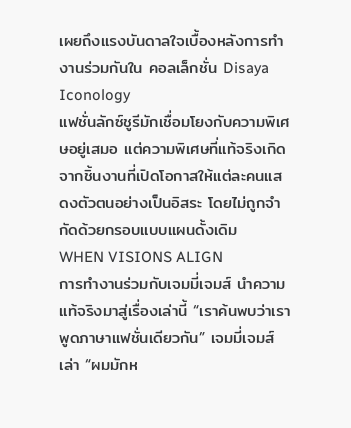เผยถึงแรงบันดาลใจเบื้องหลังการทำงานร่วมกันใน คอลเล็กชั่น Disaya Iconology
แฟชั่นลักซ์ชูรีมักเชื่อมโยงกับความพิเศษอยู่เสมอ แต่ความพิเศษที่แท้จริงเกิดจากชิ้นงานที่เปิดโอกาสให้แต่ละคนแสดงตัวตนอย่างเป็นอิสระ โดยไม่ถูกจำกัดด้วยกรอบแบบแผนดั้งเดิม
WHEN VISIONS ALIGN
การทำงานร่วมกับเจมมี่เจมส์ นำความแท้จริงมาสู่เรื่องเล่านี้ “เราค้นพบว่าเราพูดภาษาแฟชั่นเดียวกัน” เจมมี่เจมส์เล่า “ผมมักห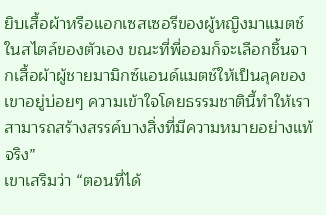ยิบเสื้อผ้าหรือแอกเซสเซอรีของผู้หญิงมาแมตช์ในสไตล์ของตัวเอง ขณะที่พี่ออมก็จะเลือกชิ้นจากเสื้อผ้าผู้ชายมามิกซ์แอนด์แมตช์ให้เป็นลุคของเขาอยู่บ่อยๆ ความเข้าใจโดยธรรมชาตินี้ทำให้เราสามารถสร้างสรรค์บางสิ่งที่มีความหมายอย่างแท้จริง”
เขาเสริมว่า “ตอนที่ได้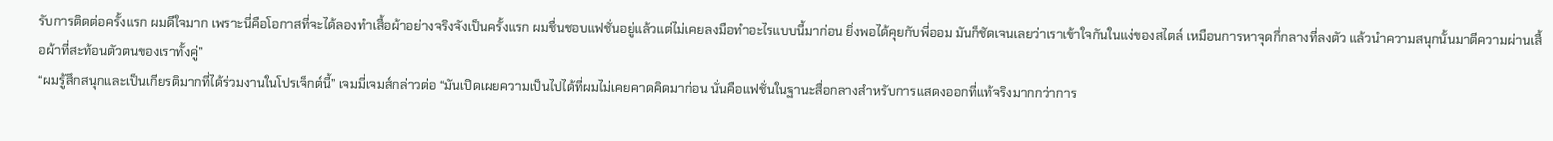รับการติดต่อครั้งแรก ผมดีใจมาก เพราะนี่คือโอกาสที่จะได้ลองทำเสื้อผ้าอย่างจริงจังเป็นครั้งแรก ผมชื่นชอบแฟชั่นอยู่แล้วแต่ไม่เคยลงมือทำอะไรแบบนี้มาก่อน ยิ่งพอได้คุยกับพี่ออม มันก็ชัดเจนเลยว่าเราเข้าใจกันในแง่ของสไตล์ เหมือนการหาจุดกึ่กลางที่ลงตัว แล้วนำความสนุกนั้นมาตีความผ่านเสื้อผ้าที่สะท้อนตัวตนของเราทั้งคู่”
“ผมรู้สึกสนุกและเป็นเกียรติมากที่ได้ร่วมงานในโปรเจ็กต์นี้” เจมมี่เจมส์กล่าวต่อ “มันเปิดเผยความเป็นไปได้ที่ผมไม่เคยคาดคิดมาก่อน นั่นคือแฟชั่นในฐานะสื่อกลางสำหรับการแสดงออกที่แท้จริงมากกว่าการ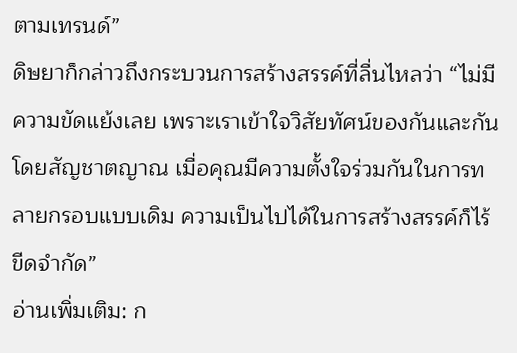ตามเทรนด์”
ดิษยาก็กล่าวถึงกระบวนการสร้างสรรค์ที่ลื่นไหลว่า “ไม่มีความขัดแย้งเลย เพราะเราเข้าใจวิสัยทัศน์ของกันและกันโดยสัญชาตญาณ เมื่อคุณมีความตั้งใจร่วมกันในการทลายกรอบแบบเดิม ความเป็นไปได้ในการสร้างสรรค์ก็ไร้ขีดจำกัด”
อ่านเพิ่มเติม: ก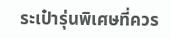ระเป๋ารุ่นพิเศษที่ควร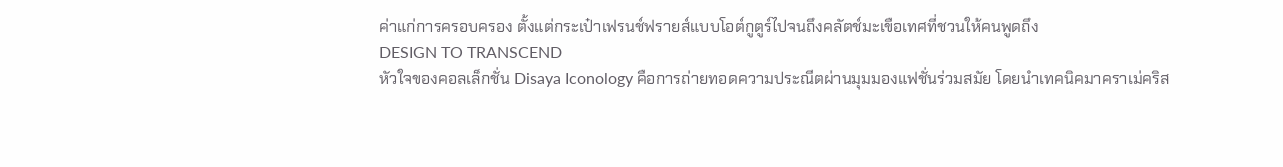ค่าแก่การครอบครอง ตั้งแต่กระเป๋าเฟรนช์ฟรายส์แบบโอต์กูตูร์ไปจนถึงคลัตช์มะเขือเทศที่ชวนให้คนพูดถึง
DESIGN TO TRANSCEND
หัวใจของคอลเล็กชั่น Disaya Iconology คือการถ่ายทอดความประณีตผ่านมุมมองแฟชั่นร่วมสมัย โดยนำเทคนิคมาคราเม่คริส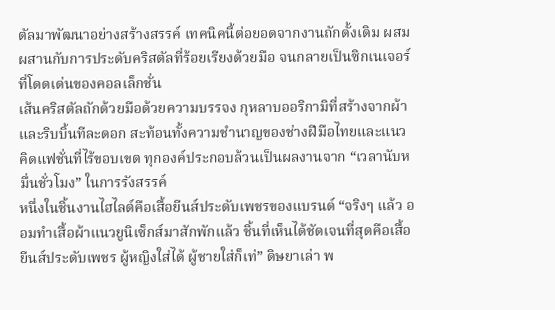ตัลมาพัฒนาอย่างสร้างสรรค์ เทคนิคนี้ต่อยอดจากงานถักดั้งเดิม ผสมผสานกับการประดับคริสตัลที่ร้อยเรียงด้วยมือ จนกลายเป็นซิกเนเจอร์ที่โดดเด่นของคอลเล็กชั่น
เส้นคริสตัลถักด้วยมือด้วยความบรรจง กุหลาบออริกามิที่สร้างจากผ้าและริบบิ้นทีละดอก สะท้อนทั้งความชำนาญของช่างฝีมือไทยและแนวคิดแฟชั่นที่ไร้ขอบเขต ทุกองค์ประกอบล้วนเป็นผลงานจาก “เวลานับหมื่นชั่วโมง” ในการรังสรรค์
หนึ่งในชิ้นงานไฮไลต์คือเสื้อยีนส์ประดับเพชรของแบรนด์ “จริงๆ แล้ว ออมทำเสื้อผ้าแนวยูนิเซ็กส์มาสักพักแล้ว ชิ้นที่เห็นได้ชัดเจนที่สุดคือเสื้อยีนส์ประดับเพชร ผู้หญิงใส่ได้ ผู้ชายใส่ก็เท่” ดิษยาเล่า พ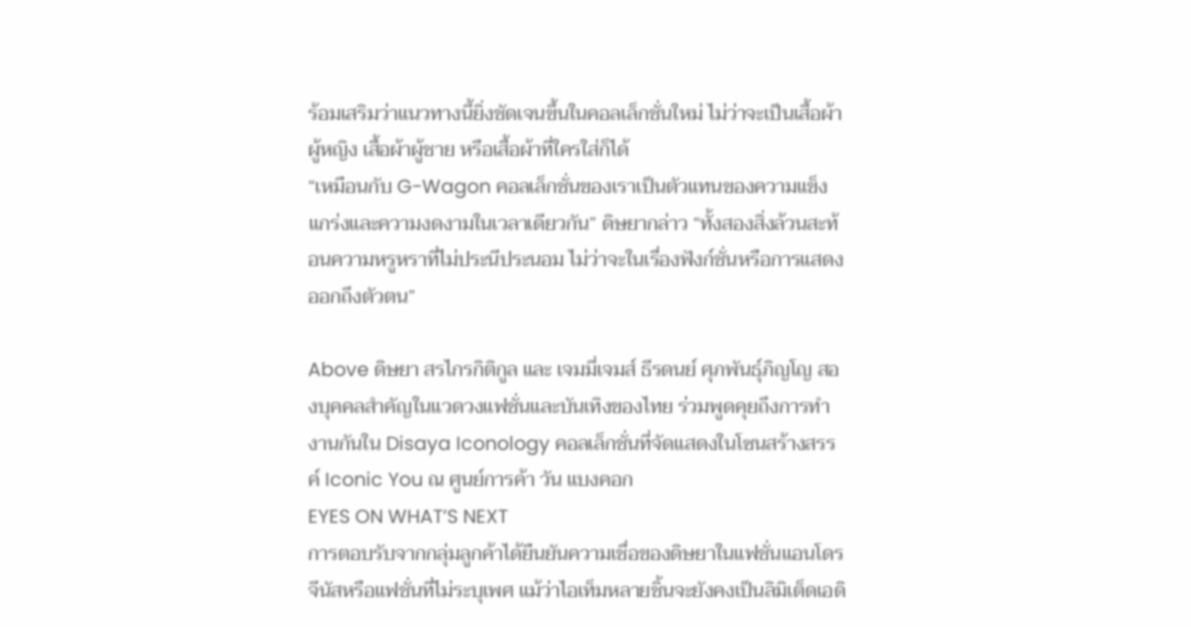ร้อมเสริมว่าแนวทางนี้ยิ่งชัดเจนขึ้นในคอลเล็กชั่นใหม่ ไม่ว่าจะเป็นเสื้อผ้าผู้หญิง เสื้อผ้าผู้ชาย หรือเสื้อผ้าที่ใครใส่ก็ได้
“เหมือนกับ G-Wagon คอลเล็กชั่นของเราเป็นตัวแทนของความแข็งแกร่งและความงดงามในเวลาเดียวกัน” ดิษยากล่าว “ทั้งสองสิ่งล้วนสะท้อนความหรูหราที่ไม่ประนีประนอม ไม่ว่าจะในเรื่องฟังก์ชั่นหรือการแสดงออกถึงตัวตน”

Above ดิษยา สรไกรกิติกูล และ เจมมี่เจมส์ ธีรดนย์ ศุภพันธุ์ภิญโญ สองบุคคลสำคัญในแวดวงแฟชั่นและบันเทิงของไทย ร่วมพูดคุยถึงการทำงานกันใน Disaya Iconology คอลเล็กชั่นที่จัดแสดงในโซนสร้างสรรค์ Iconic You ณ ศูนย์การค้า วัน แบงคอก
EYES ON WHAT’S NEXT
การตอบรับจากกลุ่มลูกค้าได้ยืนยันความเชื่อของดิษยาในแฟชั่นแอนโดรจีนัสหรือแฟชั่นที่ไม่ระบุเพศ แม้ว่าไอเท็มหลายชิ้นจะยังคงเป็นลิมิเต็ดเอดิ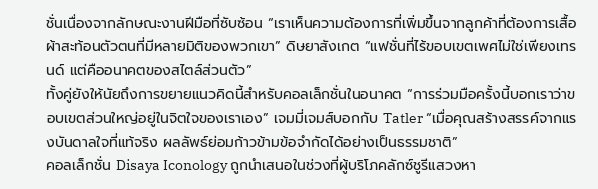ชั่นเนื่องจากลักษณะงานฝีมือที่ซับซ้อน “เราเห็นความต้องการที่เพิ่มขึ้นจากลูกค้าที่ต้องการเสื้อผ้าสะท้อนตัวตนที่มีหลายมิติของพวกเขา” ดิษยาสังเกต “แฟชั่นที่ไร้ขอบเขตเพศไม่ใช่เพียงเทรนด์ แต่คืออนาคตของสไตล์ส่วนตัว”
ทั้งคู่ยังให้นัยถึงการขยายแนวคิดนี้สำหรับคอลเล็กชั่นในอนาคต “การร่วมมือครั้งนี้บอกเราว่าขอบเขตส่วนใหญ่อยู่ในจิตใจของเราเอง” เจมมี่เจมส์บอกกับ Tatler “เมื่อคุณสร้างสรรค์จากแรงบันดาลใจที่แท้จริง ผลลัพธ์ย่อมก้าวข้ามข้อจำกัดได้อย่างเป็นธรรมชาติ”
คอลเล็กชั่น Disaya Iconology ถูกนำเสนอในช่วงที่ผู้บริโภคลักซ์ชูรีแสวงหา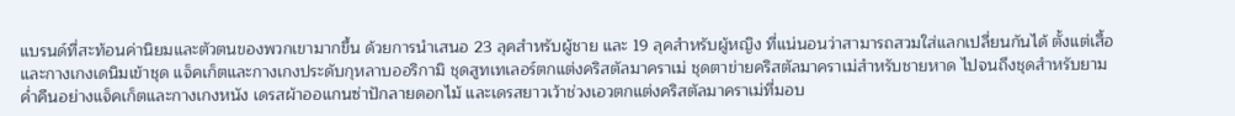แบรนด์ที่สะท้อนค่านิยมและตัวตนของพวกเขามากขึ้น ด้วยการนำเสนอ 23 ลุคสำหรับผู้ชาย และ 19 ลุคสำหรับผู้หญิง ที่แน่นอนว่าสามารถสวมใส่แลกเปลี่ยนกันได้ ตั้งแต่เสื้อและกางเกงเดนิมเข้าชุด แจ็คเก็ตและกางเกงประดับกุหลาบออริกามิ ชุดสูทเทเลอร์ตกแต่งคริสตัลมาคราเม่ ชุดตาข่ายคริสตัลมาคราเม่สำหรับชายหาด ไปจนถึงชุดสำหรับยามค่ำคืนอย่างแจ็คเก็ตและกางเกงหนัง เดรสผ้าออแกนซ่าปักลายดอกไม้ และเดรสยาวเว้าช่วงเอวตกแต่งคริสตัลมาคราเม่ที่มอบ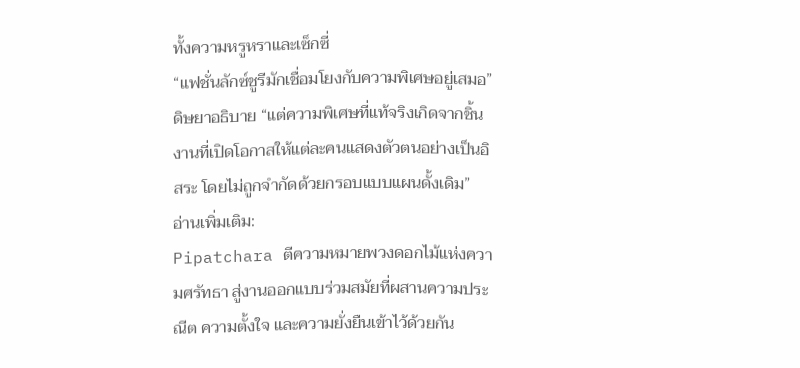ทั้งความหรูหราและเซ็กซี่
“แฟชั่นลักซ์ชูรีมักเชื่อมโยงกับความพิเศษอยู่เสมอ” ดิษยาอธิบาย “แต่ความพิเศษที่แท้จริงเกิดจากชิ้นงานที่เปิดโอกาสให้แต่ละคนแสดงตัวตนอย่างเป็นอิสระ โดยไม่ถูกจำกัดด้วยกรอบแบบแผนดั้งเดิม”
อ่านเพิ่มเติม:
Pipatchara ตีความหมายพวงดอกไม้แห่งความศรัทธา สู่งานออกแบบร่วมสมัยที่ผสานความประณีต ความตั้งใจ และความยั่งยืนเข้าไว้ด้วยกัน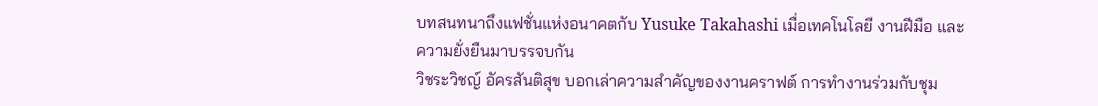บทสนทนาถึงแฟชั่นแห่งอนาคตกับ Yusuke Takahashi เมื่อเทคโนโลยี งานฝีมือ และความยั่งยืนมาบรรจบกัน
วิชระวิชญ์ อัครสันติสุข บอกเล่าความสำคัญของงานคราฟต์ การทำงานร่วมกับชุม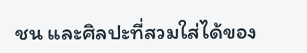ชน และศิลปะที่สวมใส่ได้ของ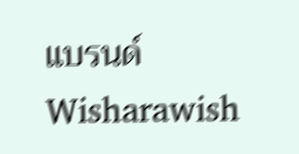แบรนด์ Wisharawish